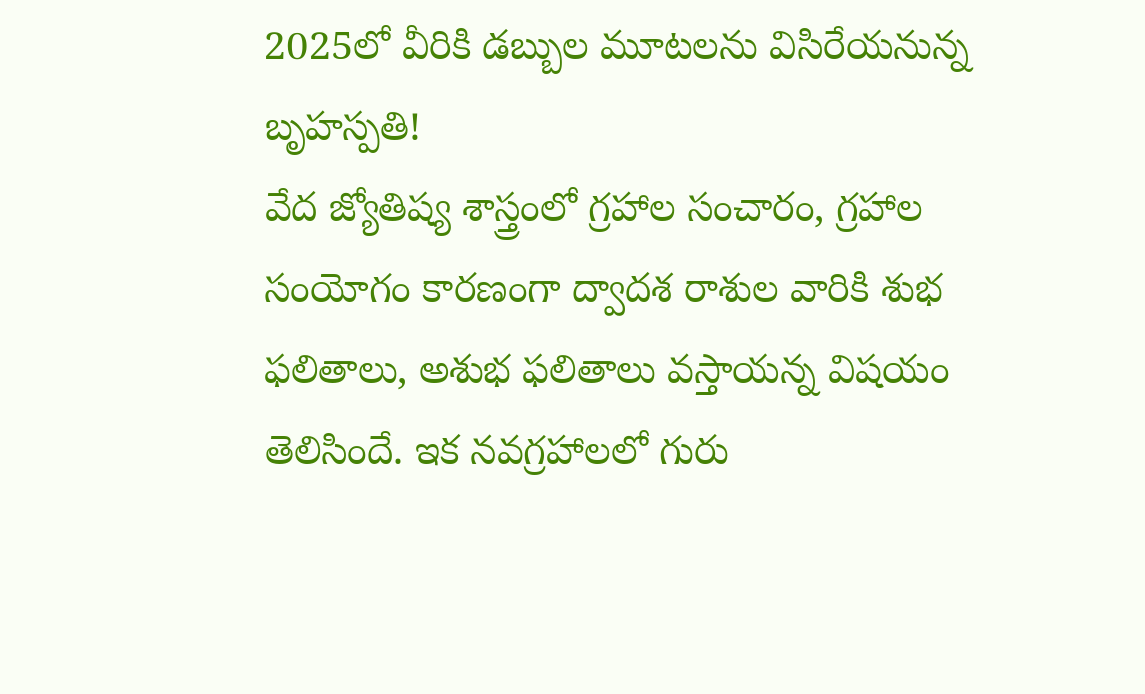2025లో వీరికి డబ్బుల మూటలను విసిరేయనున్న బృహస్పతి!
వేద జ్యోతిష్య శాస్త్రంలో గ్రహాల సంచారం, గ్రహాల సంయోగం కారణంగా ద్వాదశ రాశుల వారికి శుభ ఫలితాలు, అశుభ ఫలితాలు వస్తాయన్న విషయం తెలిసిందే. ఇక నవగ్రహాలలో గురు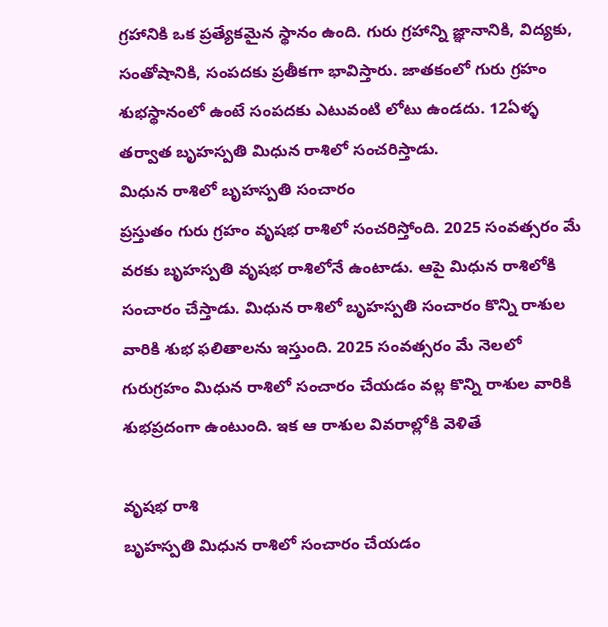గ్రహానికి ఒక ప్రత్యేకమైన స్థానం ఉంది. గురు గ్రహాన్ని జ్ఞానానికి, విద్యకు, సంతోషానికి, సంపదకు ప్రతీకగా భావిస్తారు. జాతకంలో గురు గ్రహం శుభస్థానంలో ఉంటే సంపదకు ఎటువంటి లోటు ఉండదు. 12ఏళ్ళ తర్వాత బృహస్పతి మిధున రాశిలో సంచరిస్తాడు.
మిధున రాశిలో బృహస్పతి సంచారం
ప్రస్తుతం గురు గ్రహం వృషభ రాశిలో సంచరిస్తోంది. 2025 సంవత్సరం మే వరకు బృహస్పతి వృషభ రాశిలోనే ఉంటాడు. ఆపై మిధున రాశిలోకి సంచారం చేస్తాడు. మిధున రాశిలో బృహస్పతి సంచారం కొన్ని రాశుల వారికి శుభ ఫలితాలను ఇస్తుంది. 2025 సంవత్సరం మే నెలలో గురుగ్రహం మిధున రాశిలో సంచారం చేయడం వల్ల కొన్ని రాశుల వారికి శుభప్రదంగా ఉంటుంది. ఇక ఆ రాశుల వివరాల్లోకి వెళితే

వృషభ రాశి
బృహస్పతి మిధున రాశిలో సంచారం చేయడం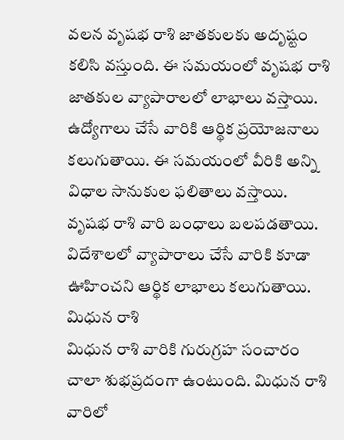వలన వృషభ రాశి జాతకులకు అదృష్టం కలిసి వస్తుంది. ఈ సమయంలో వృషభ రాశి జాతకుల వ్యాపారాలలో లాభాలు వస్తాయి. ఉద్యోగాలు చేసే వారికి ఆర్థిక ప్రయోజనాలు కలుగుతాయి. ఈ సమయంలో వీరికి అన్ని విధాల సానుకుల ఫలితాలు వస్తాయి. వృషభ రాశి వారి బంధాలు బలపడతాయి. విదేశాలలో వ్యాపారాలు చేసే వారికి కూడా ఊహించని ఆర్థిక లాభాలు కలుగుతాయి.
మిధున రాశి
మిధున రాశి వారికి గురుగ్రహ సంచారం చాలా శుభప్రదంగా ఉంటుంది. మిధున రాశి వారిలో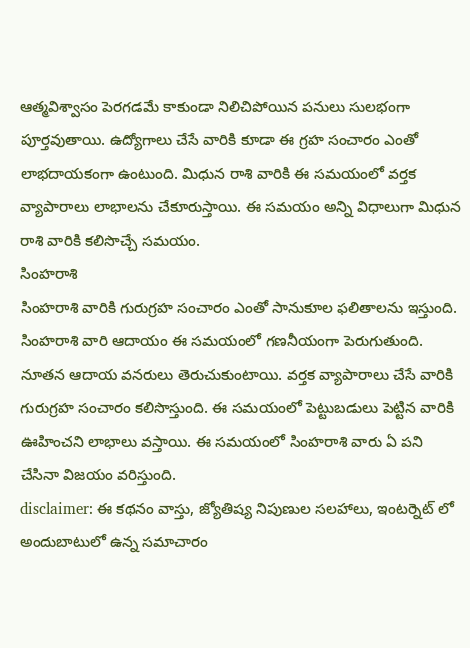ఆత్మవిశ్వాసం పెరగడమే కాకుండా నిలిచిపోయిన పనులు సులభంగా పూర్తవుతాయి. ఉద్యోగాలు చేసే వారికి కూడా ఈ గ్రహ సంచారం ఎంతో లాభదాయకంగా ఉంటుంది. మిధున రాశి వారికి ఈ సమయంలో వర్తక వ్యాపారాలు లాభాలను చేకూరుస్తాయి. ఈ సమయం అన్ని విధాలుగా మిధున రాశి వారికి కలిసొచ్చే సమయం.
సింహరాశి
సింహరాశి వారికి గురుగ్రహ సంచారం ఎంతో సానుకూల ఫలితాలను ఇస్తుంది. సింహరాశి వారి ఆదాయం ఈ సమయంలో గణనీయంగా పెరుగుతుంది. నూతన ఆదాయ వనరులు తెరుచుకుంటాయి. వర్తక వ్యాపారాలు చేసే వారికి గురుగ్రహ సంచారం కలిసొస్తుంది. ఈ సమయంలో పెట్టుబడులు పెట్టిన వారికి ఊహించని లాభాలు వస్తాయి. ఈ సమయంలో సింహరాశి వారు ఏ పని చేసినా విజయం వరిస్తుంది.
disclaimer: ఈ కథనం వాస్తు, జ్యోతిష్య నిపుణుల సలహాలు, ఇంటర్నెట్ లో అందుబాటులో ఉన్న సమాచారం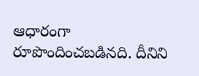ఆధారంగా రూపొందించబడినది. దీనిని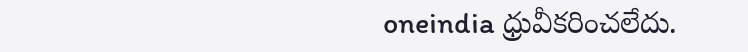oneindia ధ్రువీకరించలేదు.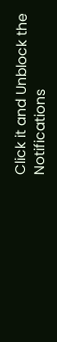Click it and Unblock the Notifications